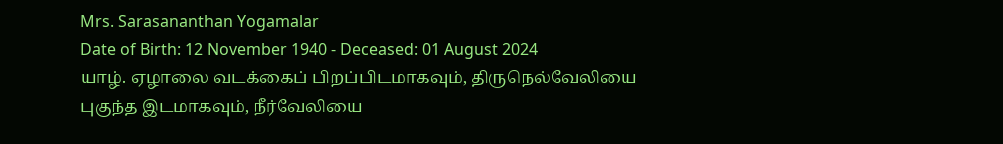Mrs. Sarasananthan Yogamalar
Date of Birth: 12 November 1940 - Deceased: 01 August 2024
யாழ். ஏழாலை வடக்கைப் பிறப்பிடமாகவும், திருநெல்வேலியை புகுந்த இடமாகவும், நீர்வேலியை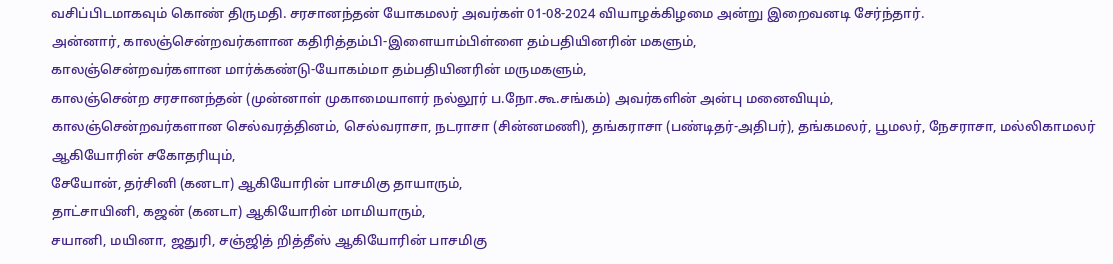வசிப்பிடமாகவும் கொண் திருமதி. சரசானந்தன் யோகமலர் அவர்கள் 01-08-2024 வியாழக்கிழமை அன்று இறைவனடி சேர்ந்தார்.
அன்னார், காலஞ்சென்றவர்களான கதிரித்தம்பி-இளையாம்பிள்ளை தம்பதியினரின் மகளும்,
காலஞ்சென்றவர்களான மார்க்கண்டு-யோகம்மா தம்பதியினரின் மருமகளும்,
காலஞ்சென்ற சரசானந்தன் (முன்னாள் முகாமையாளர் நல்லூர் ப.நோ.கூ.சங்கம்) அவர்களின் அன்பு மனைவியும்,
காலஞ்சென்றவர்களான செல்வரத்தினம், செல்வராசா, நடராசா (சின்னமணி), தங்கராசா (பண்டிதர்-அதிபர்), தங்கமலர், பூமலர், நேசராசா, மல்லிகாமலர் ஆகியோரின் சகோதரியும்,
சேயோன், தர்சினி (கனடா) ஆகியோரின் பாசமிகு தாயாரும்,
தாட்சாயினி, கஜன் (கனடா) ஆகியோரின் மாமியாரும்,
சயானி, மயினா, ஜதுரி, சஞ்ஜித் றித்தீஸ் ஆகியோரின் பாசமிகு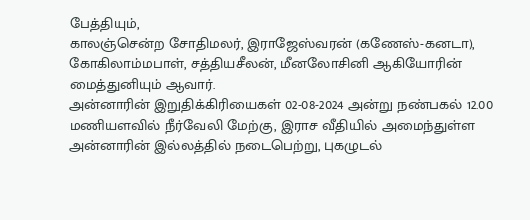பேத்தியும்,
காலஞ்சென்ற சோதிமலர், இராஜேஸ்வரன் (கணேஸ்-கனடா), கோகிலாம்மபாள், சத்தியசீலன், மீனலோசினி ஆகியோரின் மைத்துனியும் ஆவார்.
அன்னாரின் இறுதிக்கிரியைகள் 02-08-2024 அன்று நண்பகல் 12.00 மணியளவில் நீர்வேலி மேற்கு, இராச வீதியில் அமைந்துள்ள அன்னாரின் இல்லத்தில் நடைபெற்று, புகழுடல்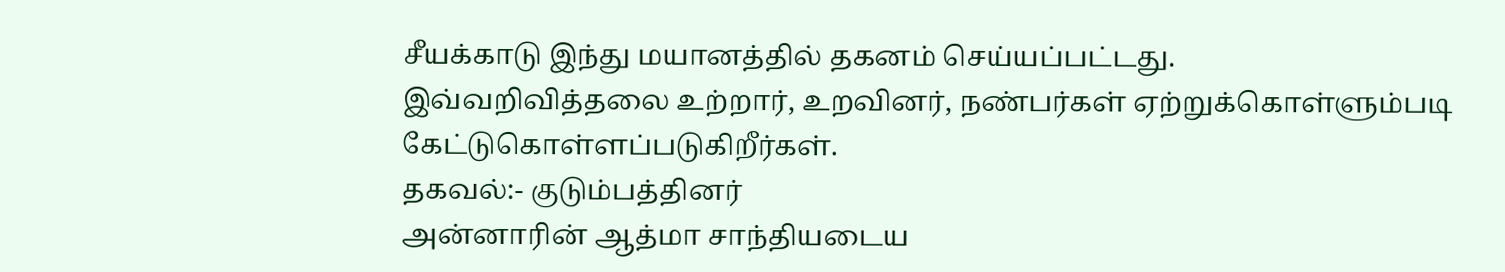சீயக்காடு இந்து மயானத்தில் தகனம் செய்யப்பட்டது.
இவ்வறிவித்தலை உற்றார், உறவினர், நண்பர்கள் ஏற்றுக்கொள்ளும்படி கேட்டுகொள்ளப்படுகிறீர்கள்.
தகவல்:- குடும்பத்தினர்
அன்னாரின் ஆத்மா சாந்தியடைய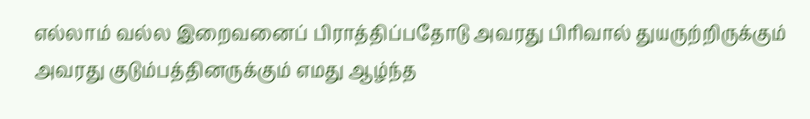எல்லாம் வல்ல இறைவனைப் பிராத்திப்பதோடு அவரது பிரிவால் துயருற்றிருக்கும் அவரது குடும்பத்தினருக்கும் எமது ஆழ்ந்த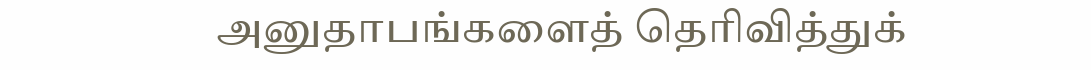அனுதாபங்களைத் தெரிவித்துக்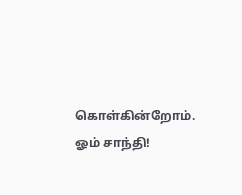கொள்கின்றோம்.
ஓம் சாந்தி!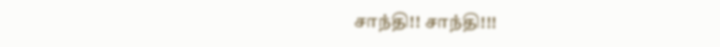சாந்தி!! சாந்தி!!!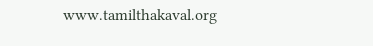www.tamilthakaval.org